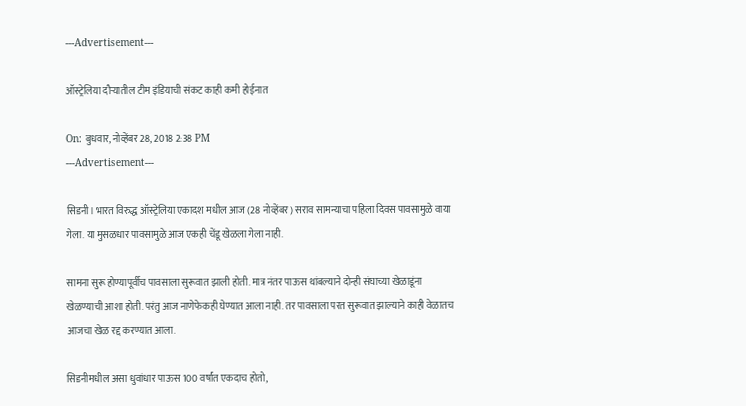---Advertisement---

ऑस्ट्रेलिया दौऱ्यातील टीम इंडियाची संकट काही कमी होईनात

On: बुधवार, नोव्हेंबर 28, 2018 2:38 PM
---Advertisement---

सिडनी। भारत विरुद्ध ऑस्ट्रेलिया एकादश मधील आज (28 नोव्हेंबर) सराव सामन्याचा पहिला दिवस पावसामुळे वाया गेला. या मुसळधार पावसामुळे आज एकही चेंडू खेळला गेला नाही.

सामना सुरू होण्यापूर्वीच पावसाला सुरूवात झाली होती. मात्र नंतर पाऊस थांबल्याने दोन्ही संघाच्या खेळाडूंना खेळण्याची आशा होती. परंतु आज नाणेफेकही घेण्यात आला नाही. तर पावसाला परत सुरूवात झाल्याने काही वेळातच आजचा खेळ रद्द करण्यात आला.

सिडनीमधील असा धुवांधार पाऊस 100 वर्षांत एकदाच होतो,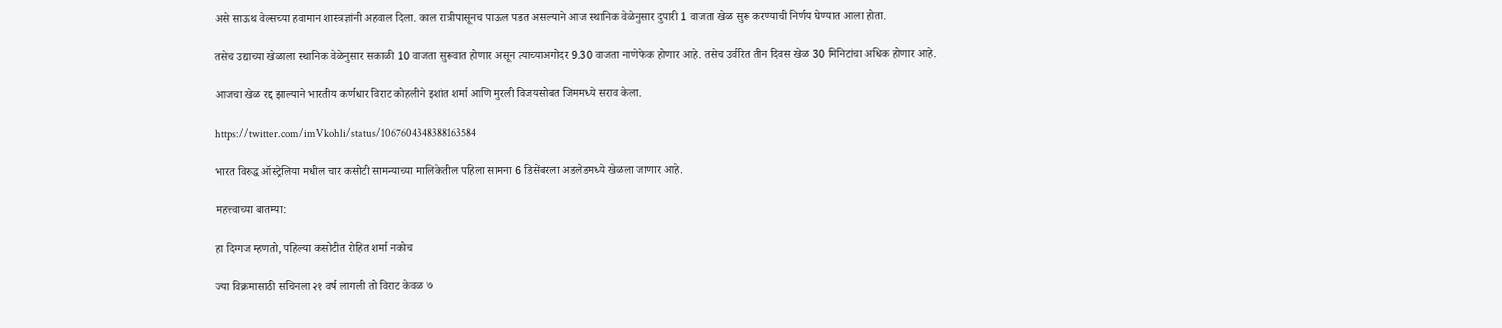असे साऊथ वेल्सच्या हवामान शास्त्रज्ञांनी अहवाल दिला. काल रात्रीपासूनच पाऊल पडत असल्याने आज स्थानिक वेळेनुसार दुपारी 1 वाजता खेळ सुरू करण्याची निर्णय घेण्यात आला होता.

तसेच उद्याच्या खेळाला स्थानिक वेळेनुसार सकाळी 10 वाजता सुरूवात होणार असून त्याच्याअगोदर 9.30 वाजता नाणेफेक होणार आहे. तसेच उर्वरित तीन दिवस खेळ 30 मिनिटांचा अधिक होणार आहे.

आजचा खेळ रद्द झाल्याने भारतीय कर्णधार विराट कोहलीने इशांत शर्मा आणि मुरली विजयसोबत जिममध्ये सराव केला.

https://twitter.com/imVkohli/status/1067604348388163584

भारत विरुद्ध ऑस्ट्रेलिया मधील चार कसोटी सामन्याच्या मालिकेतील पहिला सामना 6 डिसेंबरला अडलेडमध्ये खेळला जाणार आहे.

महत्त्वाच्या बातम्या:

हा दिग्गज म्हणतो, पहिल्या कसोटीत रोहित शर्मा नकोच

ज्या विक्रमासाठी सचिनला २१ वर्ष लागली तो विराट केवळ ७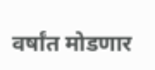वर्षांत मोडणार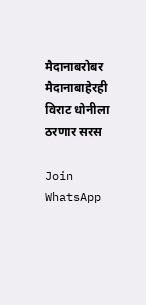मैदानाबरोबर मैदानाबाहेरही विराट धोनीला ठरणार सरस

Join WhatsApp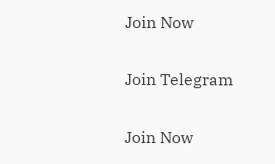Join Now

Join Telegram

Join Now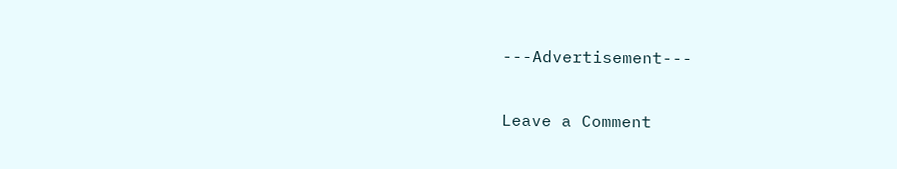---Advertisement---

Leave a Comment